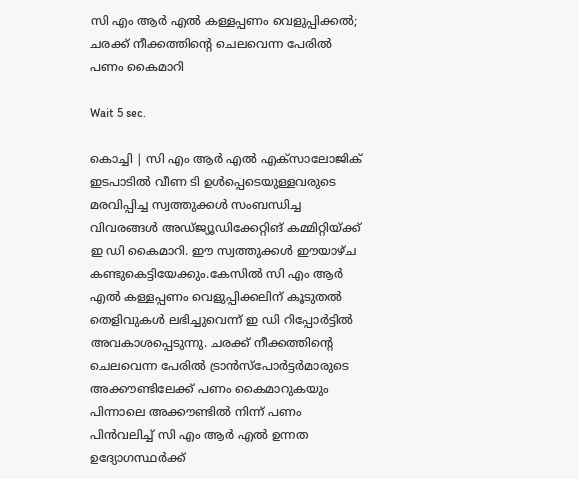സി എം ആര്‍ എല്‍ കള്ളപ്പണം വെളുപ്പിക്കല്‍; ചരക്ക് നീക്കത്തിന്റെ ചെലവെന്ന പേരില്‍ പണം കൈമാറി

Wait 5 sec.

കൊച്ചി | സി എം ആര്‍ എല്‍ എക്‌സാലോജിക് ഇടപാടില്‍ വീണ ടി ഉള്‍പ്പെടെയുള്ളവരുടെ മരവിപ്പിച്ച സ്വത്തുക്കള്‍ സംബന്ധിച്ച വിവരങ്ങള്‍ അഡ്ജ്യൂഡിക്കേറ്റിങ് കമ്മിറ്റിയ്ക്ക് ഇ ഡി കൈമാറി. ഈ സ്വത്തുക്കള്‍ ഈയാഴ്ച കണ്ടുകെട്ടിയേക്കും.കേസില്‍ സി എം ആര്‍ എല്‍ കള്ളപ്പണം വെളുപ്പിക്കലിന് കൂടുതല്‍ തെളിവുകള്‍ ലഭിച്ചുവെന്ന് ഇ ഡി റിപ്പോര്‍ട്ടില്‍ അവകാശപ്പെടുന്നു. ചരക്ക് നീക്കത്തിന്റെ ചെലവെന്ന പേരില്‍ ട്രാന്‍സ്‌പോര്‍ട്ടര്‍മാരുടെ അക്കൗണ്ടിലേക്ക് പണം കൈമാറുകയും പിന്നാലെ അക്കൗണ്ടില്‍ നിന്ന് പണം പിന്‍വലിച്ച് സി എം ആര്‍ എല്‍ ഉന്നത ഉദ്യോഗസ്ഥര്‍ക്ക്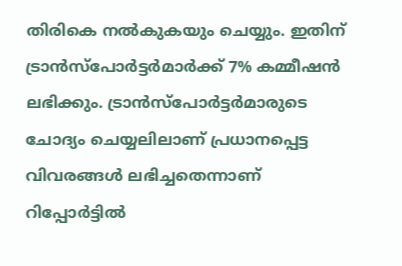തിരികെ നല്‍കുകയും ചെയ്യും. ഇതിന് ട്രാന്‍സ്‌പോര്‍ട്ടര്‍മാര്‍ക്ക് 7% കമ്മീഷന്‍ ലഭിക്കും. ട്രാന്‍സ്‌പോര്‍ട്ടര്‍മാരുടെ ചോദ്യം ചെയ്യലിലാണ് പ്രധാനപ്പെട്ട വിവരങ്ങള്‍ ലഭിച്ചതെന്നാണ് റിപ്പോര്‍ട്ടില്‍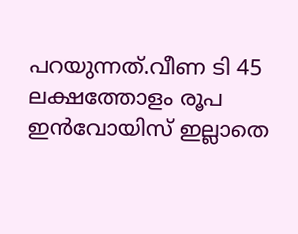പറയുന്നത്.വീണ ടി 45 ലക്ഷത്തോളം രൂപ ഇന്‍വോയിസ് ഇല്ലാതെ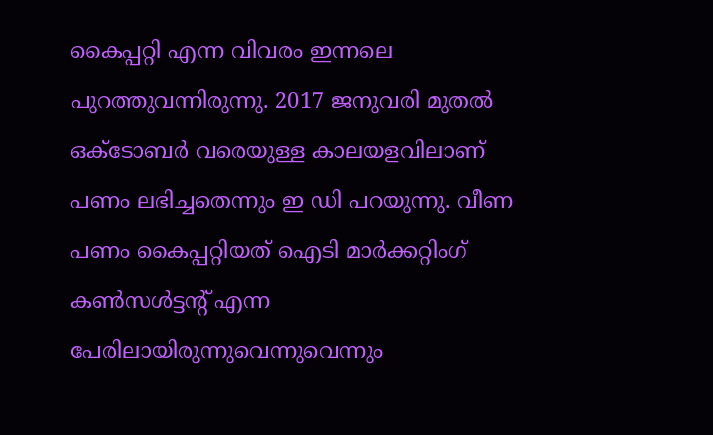കൈപ്പറ്റി എന്ന വിവരം ഇന്നലെ പുറത്തുവന്നിരുന്നു. 2017 ജനുവരി മുതല്‍ ഒക്ടോബര്‍ വരെയുള്ള കാലയളവിലാണ് പണം ലഭിച്ചതെന്നും ഇ ഡി പറയുന്നു. വീണ പണം കൈപ്പറ്റിയത് ഐടി മാര്‍ക്കറ്റിംഗ് കണ്‍സള്‍ട്ടന്റ് എന്ന പേരിലായിരുന്നുവെന്നുവെന്നും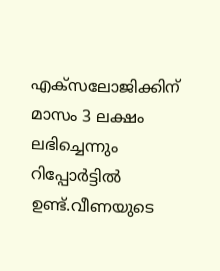എക്‌സലോജിക്കിന് മാസം 3 ലക്ഷം ലഭിച്ചെന്നും റിപ്പോര്‍ട്ടില്‍ ഉണ്ട്.വീണയുടെ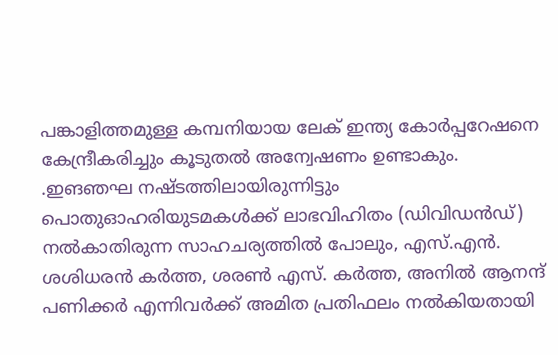പങ്കാളിത്തമുള്ള കമ്പനിയായ ലേക് ഇന്ത്യ കോര്‍പ്പറേഷനെ കേന്ദ്രീകരിച്ചും കൂടുതല്‍ അന്വേഷണം ഉണ്ടാകും. .ഇങഞഘ നഷ്ടത്തിലായിരുന്നിട്ടും പൊതുഓഹരിയുടമകള്‍ക്ക് ലാഭവിഹിതം (ഡിവിഡന്‍ഡ്) നല്‍കാതിരുന്ന സാഹചര്യത്തില്‍ പോലും, എസ്.എന്‍. ശശിധരന്‍ കര്‍ത്ത, ശരണ്‍ എസ്. കര്‍ത്ത, അനില്‍ ആനന്ദ് പണിക്കര്‍ എന്നിവര്‍ക്ക് അമിത പ്രതിഫലം നല്‍കിയതായി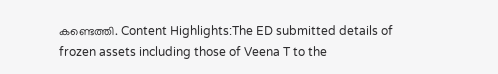കണ്ടെത്തി. Content Highlights:The ED submitted details of frozen assets including those of Veena T to the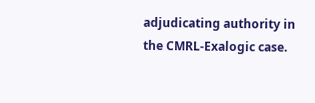adjudicating authority in the CMRL-Exalogic case.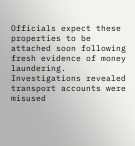Officials expect these properties to be attached soon following fresh evidence of money laundering. Investigations revealed transport accounts were misused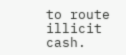to route illicit cash.